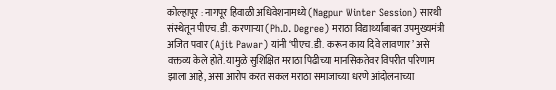कोल्हापूर : नागपूर हिवाळी अधिवेशनामध्ये (Nagpur Winter Session) सारथी संस्थेतून पीएच.डी. करणाऱ्या (Ph.D. Degree) मराठा विद्यार्थ्यांबाबत उपमुख्यमंत्री अजित पवार (Ajit Pawar) यांनी ‘पीएच.डी. करून काय दिवे लावणार’ असे वक्तव्य केले होते. यामुळे सुशिक्षित मराठा पिढीच्या मानसिकतेवर विपरीत परिणाम झाला आहे, असा आरोप करत सकल मराठा समाजाच्या धरणे आंदोलनाच्या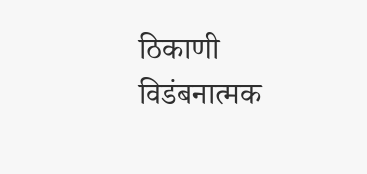ठिकाणी विडंबनात्मक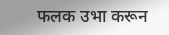फलक उभा करून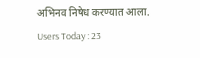अभिनव निषेध करण्यात आला.
Users Today : 23